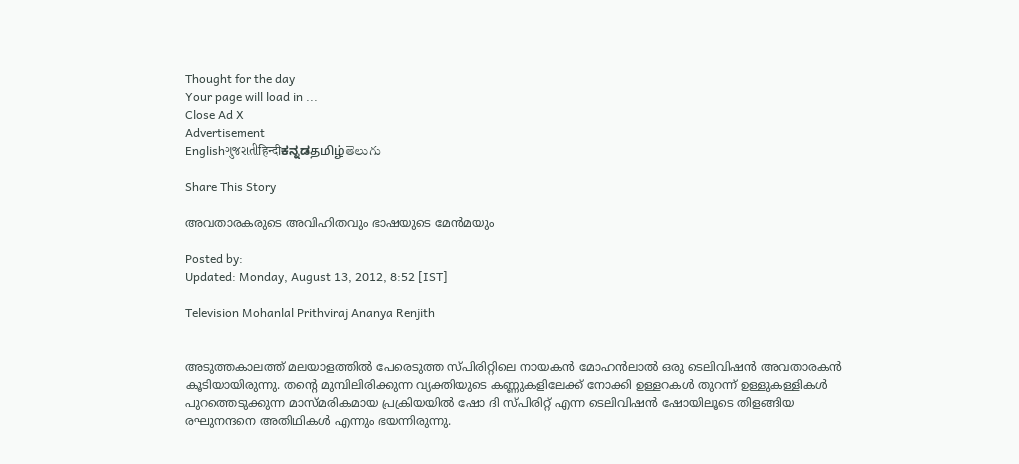Thought for the day
Your page will load in ...
Close Ad X
Advertisement
Englishગુજરાતીहिन्दीಕನ್ನಡதமிழ்తెలుగు

Share This Story

അവതാരകരുടെ അവിഹിതവും ഭാഷയുടെ മേന്‍മയും

Posted by:
Updated: Monday, August 13, 2012, 8:52 [IST]

Television Mohanlal Prithviraj Ananya Renjith


അടുത്തകാലത്ത്‌ മലയാളത്തില്‍ പേരെടുത്ത സ്‌പിരിറ്റിലെ നായകന്‍ മോഹന്‍ലാല്‍ ഒരു ടെലിവിഷന്‍ അവതാരകന്‍ കൂടിയായിരുന്നു. തന്റെ മുമ്പിലിരിക്കുന്ന വ്യക്തിയുടെ കണ്ണുകളിലേക്ക്‌ നോക്കി ഉള്ളറകള്‍ തുറന്ന്‌ ഉള്ളുകള്ളികള്‍ പുറത്തെടുക്കുന്ന മാസ്‌മരികമായ പ്രക്രിയയില്‍ ഷോ ദി സ്‌പിരിറ്റ്‌ എന്ന ടെലിവിഷന്‍ ഷോയിലൂടെ തിളങ്ങിയ രഘുനന്ദനെ അതിഥികള്‍ എന്നും ഭയന്നിരുന്നു.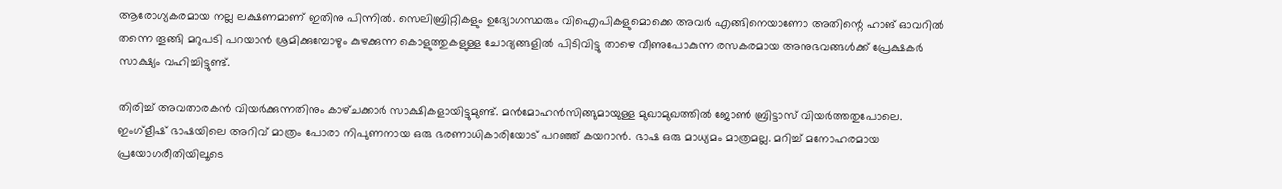ആരോഗ്യകരമായ നല്ല ലക്ഷണമാണ്‌ ഇതിനു പിന്നില്‍. സെലിബ്രിറ്റികളും ഉദ്യോഗസ്ഥരും വിഐപികളുമൊക്കെ അവര്‍ എങ്ങിനെയാണോ അതിന്റെ ഹാങ്‌ ഓവറില്‍ തന്നെ തൂങ്ങി മറുപടി പറയാന്‍ ശ്രമിക്കുമ്പോഴും കുഴക്കുന്ന കൊളുത്തുകളുള്ള ചോദ്യങ്ങളില്‍ പിടിവിട്ടു താഴെ വീണുപോകുന്ന രസകരമായ അനുഭവങ്ങള്‍ക്ക്‌ പ്രേക്ഷകര്‍ സാക്ഷ്യം വഹിച്ചിട്ടുണ്ട്‌.

തിരിച്ച്‌ അവതാരകന്‍ വിയര്‍ക്കുന്നതിനും കാഴ്‌ചക്കാര്‍ സാക്ഷികളായിട്ടുമുണ്ട്‌. മന്‍മോഹന്‍സിങ്ങുമായുള്ള മുഖാമുഖത്തില്‍ ജോണ്‍ ബ്രിട്ടാസ്‌ വിയര്‍ത്തതുപോലെ. ഇംഗ്‌ളീഷ്‌ ഭാഷയിലെ അറിവ്‌ മാത്രം പോരാ നിപുണനായ ഒരു ഭരണാധികാരിയോട്‌ പറഞ്ഞ്‌ കയറാന്‍. ഭാഷ ഒരു മാധ്യമം മാത്രമല്ല. മറിച്ച്‌ മനോഹരമായ പ്രയോഗരീതിയിലൂടെ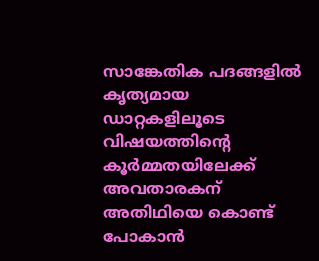സാങ്കേതിക പദങ്ങളില്‍ കൃത്യമായ ഡാറ്റകളിലൂടെ വിഷയത്തിന്റെ കൂര്‍മ്മതയിലേക്ക്‌ അവതാരകന്‌ അതിഥിയെ കൊണ്ട്‌ പോകാന്‍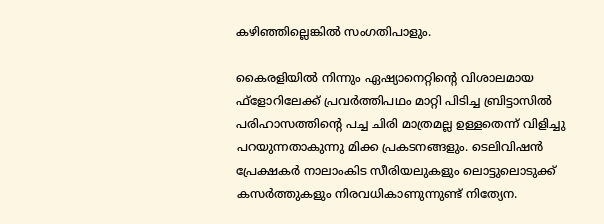കഴിഞ്ഞില്ലെങ്കില്‍ സംഗതിപാളും.

കൈരളിയില്‍ നിന്നും ഏഷ്യാനെറ്റിന്റെ വിശാലമായ ഫ്‌ളോറിലേക്ക്‌ പ്രവര്‍ത്തിപഥം മാറ്റി പിടിച്ച ബ്രിട്ടാസില്‍ പരിഹാസത്തിന്റെ പച്ച ചിരി മാത്രമല്ല ഉള്ളതെന്ന്‌ വിളിച്ചു പറയുന്നതാകുന്നു മിക്ക പ്രകടനങ്ങളും. ടെലിവിഷന്‍ പ്രേക്ഷകര്‍ നാലാംകിട സീരിയലുകളും ലൊട്ടുലൊടുക്ക്‌ കസര്‍ത്തുകളും നിരവധികാണുന്നുണ്ട്‌ നിത്യേന.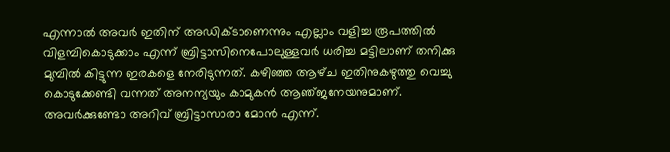എന്നാല്‍ അവര്‍ ഇതിന്‌ അഡിക്ടാണെന്നും എല്ലാം വളിച്ച രൂപത്തില്‍ വിളമ്പികൊടുക്കാം എന്ന്‌ ബ്രിട്ടാസിനെപോലുള്ളവര്‍ ധരിച്ച മട്ടിലാണ്‌ തനിക്കു മുമ്പില്‍ കിട്ടുന്ന ഇരകളെ നേരിടുന്നത്‌. കഴിഞ്ഞ ആഴ്‌ച ഇതിനുകഴുത്തു വെച്ചു കൊടുക്കേണ്ടി വന്നത്‌ അനന്യയും കാമുകന്‍ ആഞ്‌ജനേയനുമാണ്‌. അവര്‍ക്കുണ്ടോ അറിവ്‌ ബ്രിട്ടാസാരാ മോന്‍ എന്ന്‌.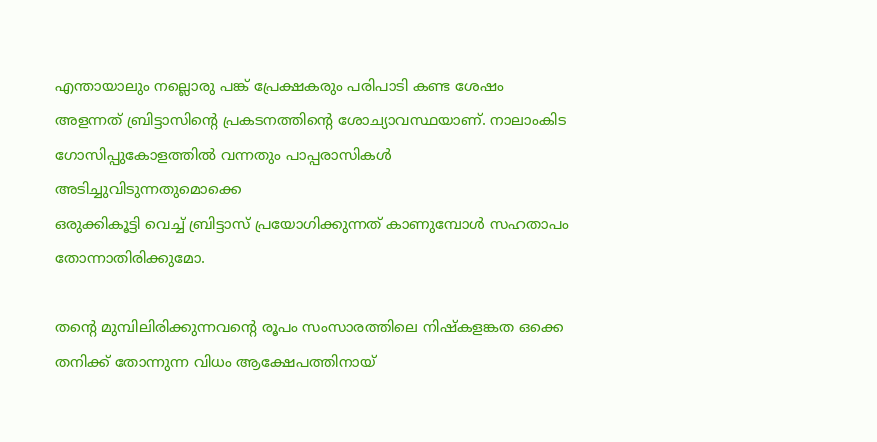എന്തായാലും നല്ലൊരു പങ്ക്‌ പ്രേക്ഷകരും പരിപാടി കണ്ട ശേഷം അളന്നത്‌ ബ്രിട്ടാസിന്റെ പ്രകടനത്തിന്റെ ശോച്യാവസ്ഥയാണ്‌. നാലാംകിട ഗോസിപ്പുകോളത്തില്‍ വന്നതും പാപ്പരാസികള്‍ അടിച്ചുവിടുന്നതുമൊക്കെ
ഒരുക്കികൂട്ടി വെച്ച്‌ ബ്രിട്ടാസ്‌ പ്രയോഗിക്കുന്നത്‌ കാണുമ്പോള്‍ സഹതാപം തോന്നാതിരിക്കുമോ.

തന്റെ മുമ്പിലിരിക്കുന്നവന്റെ രൂപം സംസാരത്തിലെ നിഷ്‌കളങ്കത ഒക്കെ തനിക്ക്‌ തോന്നുന്ന വിധം ആക്ഷേപത്തിനായ്‌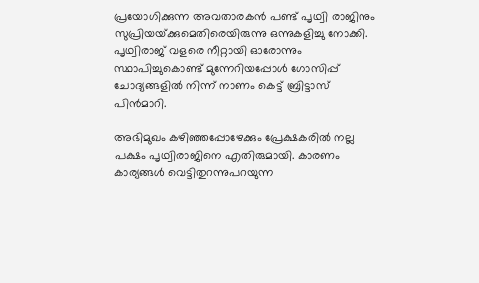പ്രയോഗിക്കുന്ന അവതാരകന്‍ പണ്ട്‌ പൃഥ്വി രാജിനും സുപ്രിയയ്‌ക്കുമെതിരെയിരുന്നു ഒന്നുകളിച്ചു നോക്കി. പൃഥ്വിരാജ്‌ വളരെ നീറ്റായി ഓരോന്നും സ്ഥാപിച്ചുകൊണ്ട്‌ മുന്നേറിയപ്പോള്‍ ഗോസിപ്പ്‌ ചോദ്യങ്ങളില്‍ നിന്ന്‌ നാണം കെട്ട്‌ ബ്രിട്ടാസ്‌ പിന്‍മാറി.

അഭിമുഖം കഴിഞ്ഞപ്പോഴേക്കും പ്രേക്ഷകരില്‍ നല്ല പക്ഷം പൃഥ്വിരാജിനെ എതിരുമായി. കാരണം കാര്യങ്ങള്‍ വെട്ടിതുറന്നുപറയുന്ന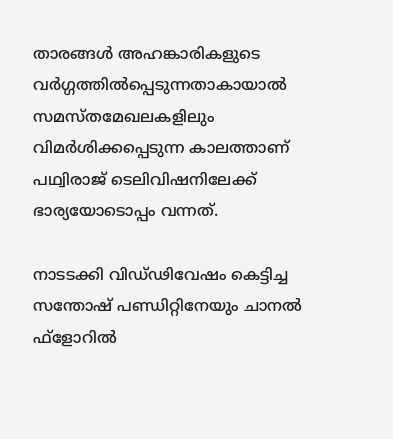താരങ്ങള്‍ അഹങ്കാരികളുടെ വര്‍ഗ്ഗത്തില്‍പ്പെടുന്നതാകായാല്‍ സമസ്‌തമേഖലകളിലും വിമര്‍ശിക്കപ്പെടുന്ന കാലത്താണ്‌ പഥ്വിരാജ്‌ ടെലിവിഷനിലേക്ക്‌ ഭാര്യയോടൊപ്പം വന്നത്‌.

നാടടക്കി വിഡ്‌ഢിവേഷം കെട്ടിച്ച സന്തോഷ്‌ പണ്ഡിറ്റിനേയും ചാനല്‍ ഫ്‌ളോറില്‍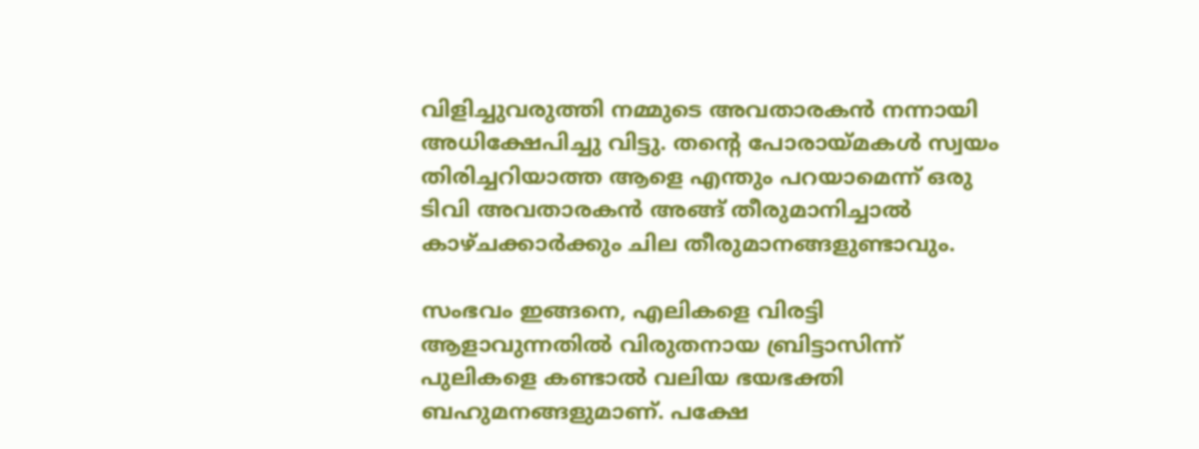വിളിച്ചുവരുത്തി നമ്മുടെ അവതാരകന്‍ നന്നായി അധിക്ഷേപിച്ചു വിട്ടു. തന്റെ പോരായ്‌മകള്‍ സ്വയം തിരിച്ചറിയാത്ത ആളെ എന്തും പറയാമെന്ന്‌ ഒരു ടിവി അവതാരകന്‍ അങ്ങ്‌ തീരുമാനിച്ചാല്‍ കാഴ്‌ചക്കാര്‍ക്കും ചില തീരുമാനങ്ങളുണ്ടാവും.

സംഭവം ഇങ്ങനെ, എലികളെ വിരട്ടി ആളാവുന്നതില്‍ വിരുതനായ ബ്രിട്ടാസിന്ന്‌ പുലികളെ കണ്ടാല്‍ വലിയ ഭയഭക്തി ബഹുമനങ്ങളുമാണ്‌. പക്ഷേ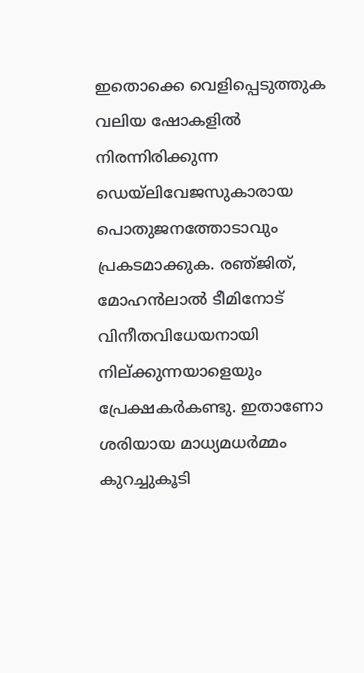ഇതൊക്കെ വെളിപ്പെടുത്തുക വലിയ ഷോകളില്‍ നിരന്നിരിക്കുന്ന ഡെയ്‌ലിവേജസുകാരായ പൊതുജനത്തോടാവും പ്രകടമാക്കുക. രഞ്‌ജിത്‌, മോഹന്‍ലാല്‍ ടീമിനോട്‌ വിനീതവിധേയനായി നില്‌ക്കുന്നയാളെയും പ്രേക്ഷകര്‍കണ്ടു. ഇതാണോ ശരിയായ മാധ്യമധര്‍മ്മം കുറച്ചുകൂടി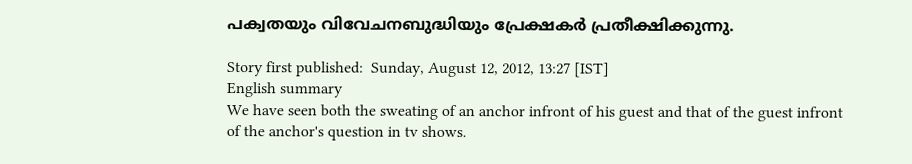പക്വതയും വിവേചനബുദ്ധിയും പ്രേക്ഷകര്‍ പ്രതീക്ഷിക്കുന്നു.

Story first published:  Sunday, August 12, 2012, 13:27 [IST]
English summary
We have seen both the sweating of an anchor infront of his guest and that of the guest infront of the anchor's question in tv shows.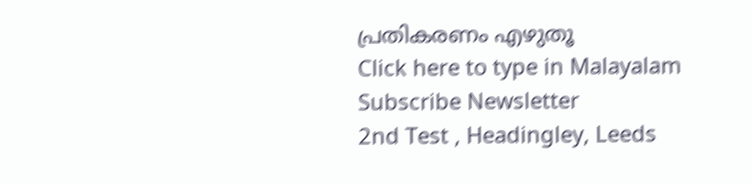പ്രതികരണം എഴുതൂ
Click here to type in Malayalam
Subscribe Newsletter
2nd Test , Headingley, Leeds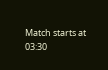Match starts at 03:30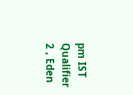pm IST
Qualifier 2 , Eden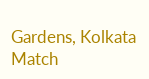Gardens, Kolkata
Match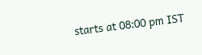starts at 08:00 pm IST